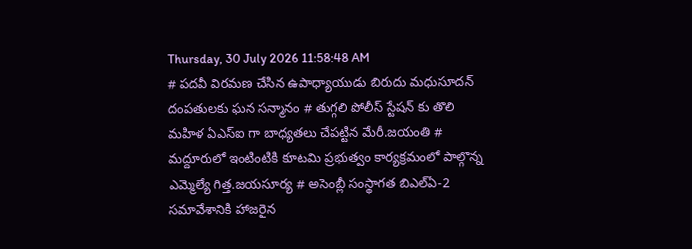Thursday, 30 July 2026 11:58:48 AM
# పదవీ విరమణ చేసిన ఉపాధ్యాయుడు బిరుదు మధుసూదన్ దంపతులకు ఘన సన్మానం # తుగ్గలి పోలీస్ స్టేషన్ కు తొలి మహిళ ఏఎస్ఐ గా బాధ్యతలు చేపట్టిన మేరీ.జయంతి # మద్దూరులో ఇంటింటికి కూటమి ప్రభుత్వం కార్యక్రమంలో పాల్గొన్న ఎమ్మెల్యే గిత్త.జయసూర్య # అసెంబ్లీ సంస్థాగత బిఎల్ఏ-2 సమావేశానికి హాజరైన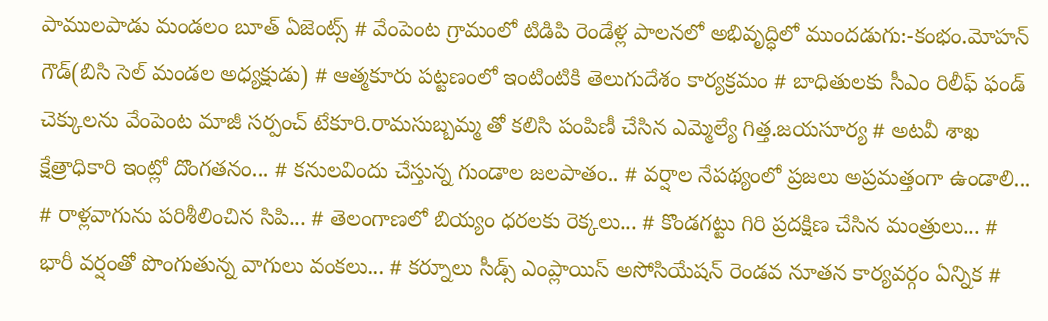పాములపాడు మండలం బూత్ ఏజెంట్స్ # వేంపెంట గ్రామంలో టిడిపి రెండేళ్ల పాలనలో అభివృద్ధిలో ముందడుగు:-కంభం.మోహన్ గౌడ్(బిసి సెల్ మండల అధ్యక్షుడు) # ఆత్మకూరు పట్టణంలో ఇంటింటికి తెలుగుదేశం కార్యక్రమం # బాధితులకు సీఎం రిలీఫ్ ఫండ్ చెక్కులను వేంపెంట మాజీ సర్పంచ్ టేకూరి.రామసుబ్బమ్మ తో కలిసి పంపిణీ చేసిన ఎమ్మెల్యే గిత్త.జయసూర్య # అటవీ శాఖ క్షేత్రాధికారి ఇంట్లో దొంగతనం... # కనులవిందు చేస్తున్న గుండాల జలపాతం.. # వర్షాల నేపథ్యంలో ప్రజలు అప్రమత్తంగా ఉండాలి... # రాళ్లవాగును పరిశీలించిన సిపి... # తెలంగాణలో బియ్యం ధరలకు రెక్కలు... # కొండగట్టు గిరి ప్రదక్షిణ చేసిన మంత్రులు... # భారీ వర్షంతో పొంగుతున్న వాగులు వంకలు... # కర్నూలు సీడ్స్ ఎంప్లాయిస్ అసోసియేషన్ రెండవ నూతన కార్యవర్గం ఏన్నిక #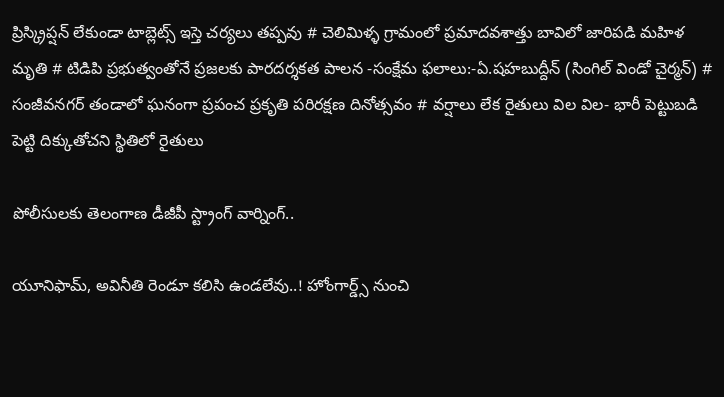ప్రిస్క్రిప్షన్ లేకుండా టాబ్లెట్స్ ఇస్తె చర్యలు తప్పవు # చెలిమిళ్ళ గ్రామంలో ప్రమాదవశాత్తు బావిలో జారిపడి మహిళ మృతి # టిడిపి ప్రభుత్వంతోనే ప్రజలకు పారదర్శకత పాలన -సంక్షేమ ఫలాలు:-ఏ.షహబుద్దీన్ (సింగిల్ విండో చైర్మన్) # సంజీవనగర్ తండాలో ఘనంగా ప్రపంచ ప్రకృతి పరిరక్షణ దినోత్సవం # వర్షాలు లేక రైతులు విల విల- భారీ పెట్టుబడి పెట్టి దిక్కుతోచని స్థితిలో రైతులు

పోలీసులకు తెలంగాణ డీజీపీ స్ట్రాంగ్ వార్నింగ్..

యూనిఫామ్‌, అవినీతి రెండూ కలిసి ఉండలేవు..! హోంగార్డ్స్ నుంచి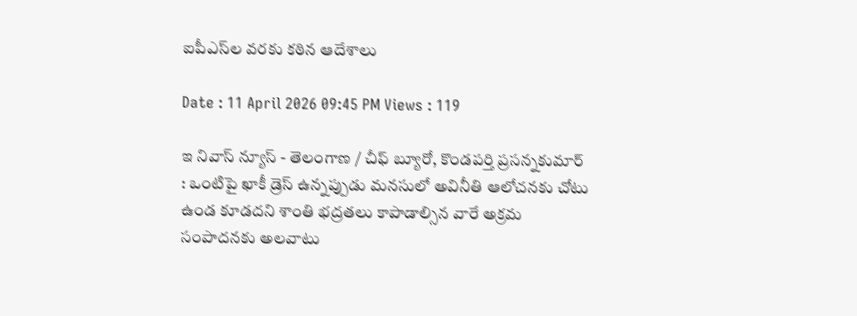ఐపీఎస్‌ల వరకు కఠిన ఆదేశాలు

Date : 11 April 2026 09:45 PM Views : 119

ఇ నివాస్ న్యూస్ - తెలంగాణ / చీఫ్ బ్యూరో, కొండపర్తి ప్రసన్నకుమార్ : ఒంటిపై ఖాకీ డ్రెస్ ఉన్నప్పుడు మనసులో అవినీతి ఆలోచనకు చోటు ఉండ కూడదని శాంతి భద్రతలు కాపాడాల్సిన వారే అక్రమ సంపాదనకు అలవాటు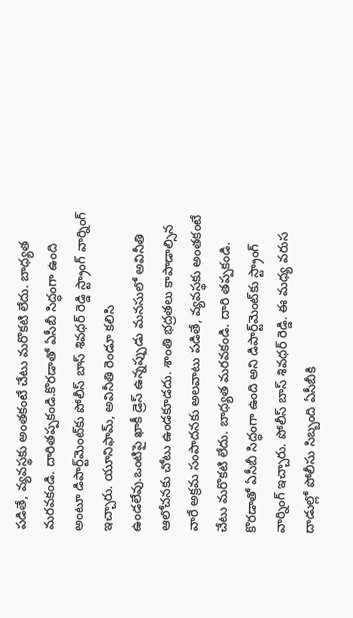పడితే, వ్యవస్థకు అంతకంటే చేటు మరొకటి లేదు. బాధ్యత మరవకండి. దారితప్పకండి.కొరడాతో ఏసీబీ సిద్ధంగా ఉంది అంటూ డిపార్ట్‌మెంట్‌కు పోలీస్ బాస్ శివధర్ రెడ్డి స్ట్రాంగ్‌ వార్నింగ్‌ ఇచ్చారు. యూనిఫామ్‌, అవినీతి రెండూ కలిసి ఉండలేవు.ఒంటిపై ఖాకీ డ్రెస్ ఉన్నప్పుడు మనసులో అవినీతి ఆలోచనకు చోటు ఉండకూడదు. శాంతి భద్రతలు కాపాడాల్సిన వారే అక్రమ సంపాదనకు అలవాటు పడితే, వ్యవస్థకు అంతకంటే చేటు మరొకటి లేదు. బాధ్యత మరవకండి. దారి తప్పకండి. కొరడాతో ఏసీబీ సిద్ధంగా ఉంది అని డిపార్ట్‌మెంట్‌కు స్ట్రాంగ్‌ వార్నింగ్‌ ఇచ్చారు. పోలీస్ బాస్ శివధర్ రెడ్డి. ఈ మధ్య వరుస దాడుల్లో పోలీసు సిబ్బంది ఏసీబీకి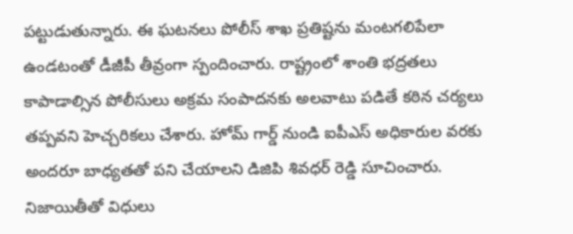పట్టుడుతున్నారు. ఈ ఘటనలు పోలీస్ శాఖ ప్రతిష్టను మంటగలిపేలా ఉండటంతో డీజీపీ తీవ్రంగా స్పందించారు. రాష్ట్రంలో శాంతి భద్రతలు కాపాడాల్సిన పోలీసులు అక్రమ సంపాదనకు అలవాటు పడితే కఠిన చర్యలు తప్పవని హెచ్చరికలు చేశారు. హోమ్ గార్డ్ నుండి ఐపీఎస్ అధికారుల వరకు అందరూ బాధ్యతతో పని చేయాలని డిజిపి శివధర్ రెడ్డి సూచించారు. నిజాయితీతో విధులు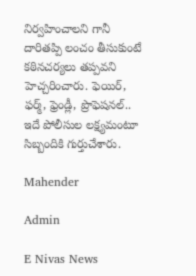నిర్వహించాలని గానీ దారితప్పి లంచం తీసుకుంటే కఠినచర్యలు తప్పవని హెచ్చరించారు. ఫెయిర్, ఫర్మ్, ఫ్రెండ్లీ, ప్రొఫెషనల్.. ఇదే పోలీసుల లక్ష్యమంటూ సిబ్బందికి గుర్తుచేశారు.

Mahender

Admin

E Nivas News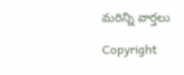మరిన్ని వార్తలు

Copyright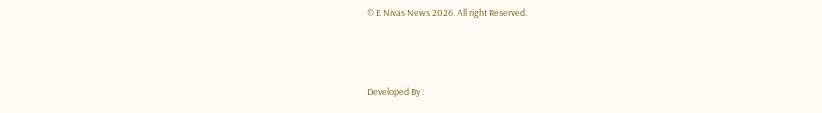© E Nivas News 2026. All right Reserved.



Developed By :